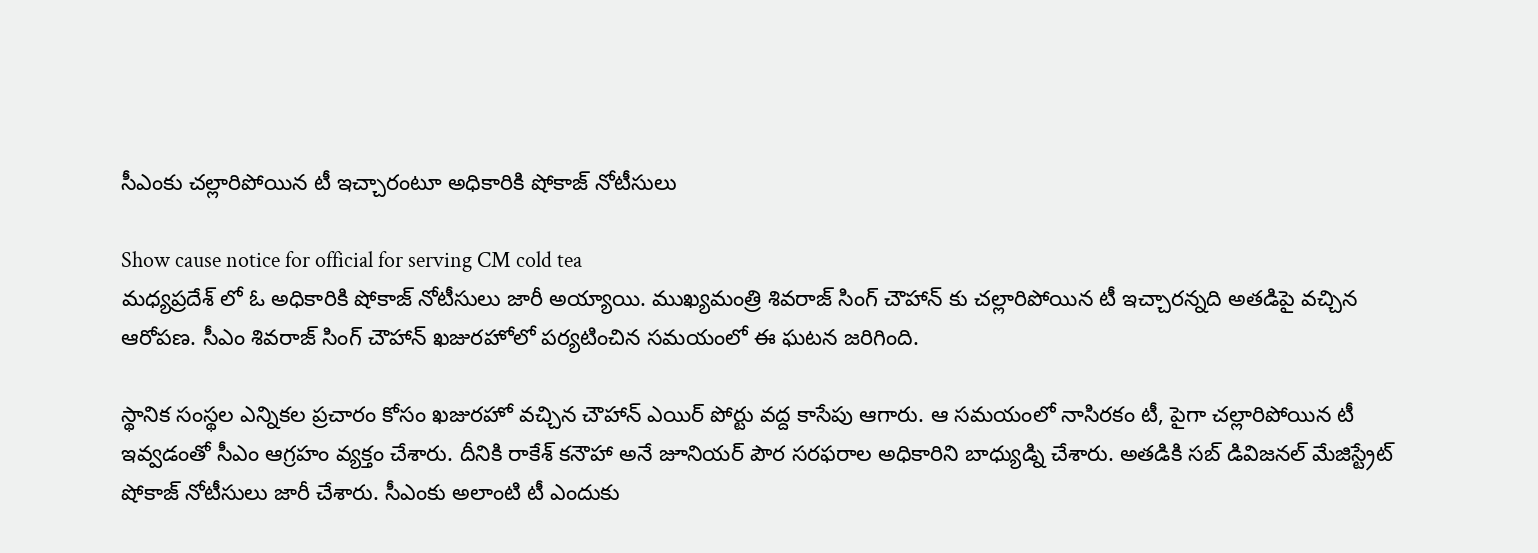సీఎంకు చల్లారిపోయిన టీ ఇచ్చారంటూ అధికారికి షోకాజ్ నోటీసులు

Show cause notice for official for serving CM cold tea
మధ్యప్రదేశ్ లో ఓ అధికారికి షోకాజ్ నోటీసులు జారీ అయ్యాయి. ముఖ్యమంత్రి శివరాజ్ సింగ్ చౌహాన్ కు చల్లారిపోయిన టీ ఇచ్చారన్నది అతడిపై వచ్చిన ఆరోపణ. సీఎం శివరాజ్ సింగ్ చౌహాన్ ఖజురహోలో పర్యటించిన సమయంలో ఈ ఘటన జరిగింది.

స్థానిక సంస్థల ఎన్నికల ప్రచారం కోసం ఖజురహో వచ్చిన చౌహాన్ ఎయిర్ పోర్టు వద్ద కాసేపు ఆగారు. ఆ సమయంలో నాసిరకం టీ, పైగా చల్లారిపోయిన టీ ఇవ్వడంతో సీఎం ఆగ్రహం వ్యక్తం చేశారు. దీనికి రాకేశ్ కనౌహా అనే జూనియర్ పౌర సరఫరాల అధికారిని బాధ్యుడ్ని చేశారు. అతడికి సబ్ డివిజనల్ మేజిస్ట్రేట్ షోకాజ్ నోటీసులు జారీ చేశారు. సీఎంకు అలాంటి టీ ఎందుకు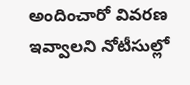అందించారో వివరణ ఇవ్వాలని నోటీసుల్లో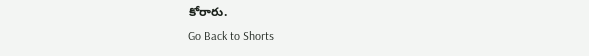కోరారు.
Go Back to Shorts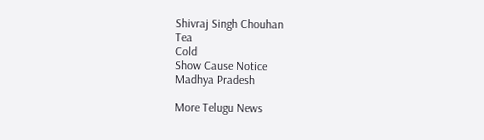Shivraj Singh Chouhan
Tea
Cold
Show Cause Notice
Madhya Pradesh

More Telugu News